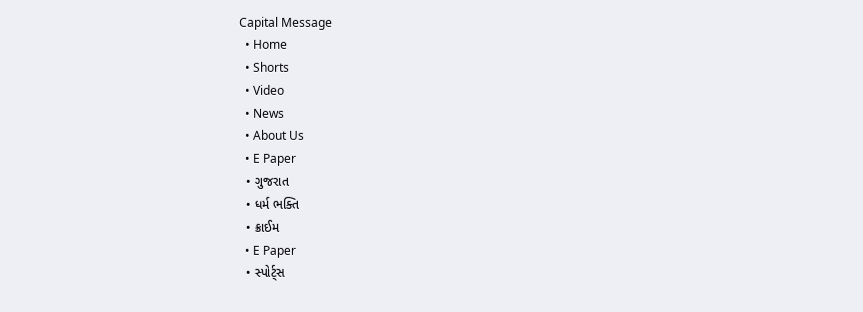Capital Message
  • Home
  • Shorts
  • Video
  • News
  • About Us
  • E Paper
  • ગુજરાત
  • ધર્મ ભક્તિ
  • ક્રાઈમ
  • E Paper
  • સ્પોર્ટ્સ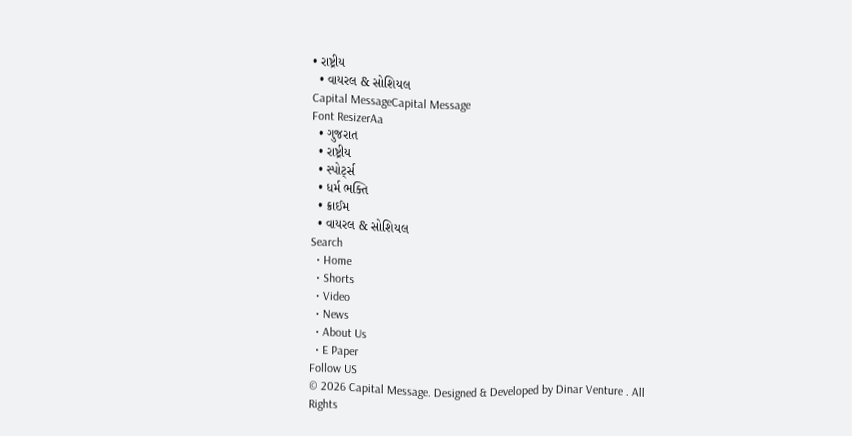• રાષ્ટ્રીય
  • વાયરલ & સોશિયલ
Capital MessageCapital Message
Font ResizerAa
  • ગુજરાત
  • રાષ્ટ્રીય
  • સ્પોર્ટ્સ
  • ધર્મ ભક્તિ
  • ક્રાઈમ
  • વાયરલ & સોશિયલ
Search
  • Home
  • Shorts
  • Video
  • News
  • About Us
  • E Paper
Follow US
© 2026 Capital Message. Designed & Developed by Dinar Venture . All Rights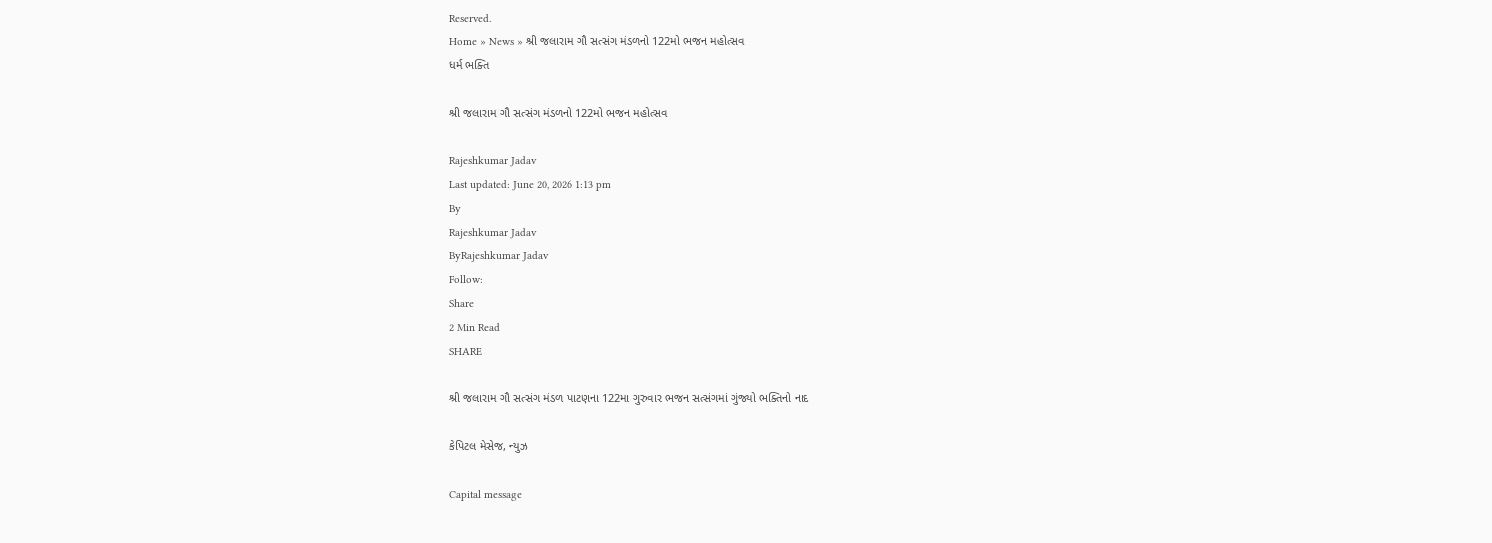Reserved.
Home » News » શ્રી જલારામ ગૌ સત્સંગ મંડળનો 122મો ભજન મહોત્સવ
ધર્મ ભક્તિ

શ્રી જલારામ ગૌ સત્સંગ મંડળનો 122મો ભજન મહોત્સવ

Rajeshkumar Jadav
Last updated: June 20, 2026 1:13 pm
By
Rajeshkumar Jadav
ByRajeshkumar Jadav
Follow:
Share
2 Min Read
SHARE

શ્રી જલારામ ગૌ સત્સંગ મંડળ પાટણના 122મા ગુરુવાર ભજન સત્સંગમાં ગુંજ્યો ભક્તિનો નાદ

કેપિટલ મેસેજ, ન્યુઝ

Capital message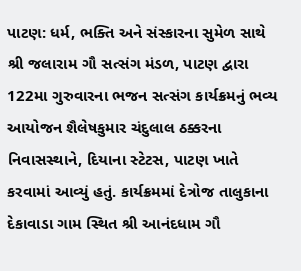પાટણ: ધર્મ, ભક્તિ અને સંસ્કારના સુમેળ સાથે શ્રી જલારામ ગૌ સત્સંગ મંડળ, પાટણ દ્વારા 122મા ગુરુવારના ભજન સત્સંગ કાર્યક્રમનું ભવ્ય આયોજન શૈલેષકુમાર ચંદુલાલ ઠક્કરના નિવાસસ્થાને, દિયાના સ્ટેટસ, પાટણ ખાતે કરવામાં આવ્યું હતું. કાર્યક્રમમાં દેત્રોજ તાલુકાના દેકાવાડા ગામ સ્થિત શ્રી આનંદધામ ગૌ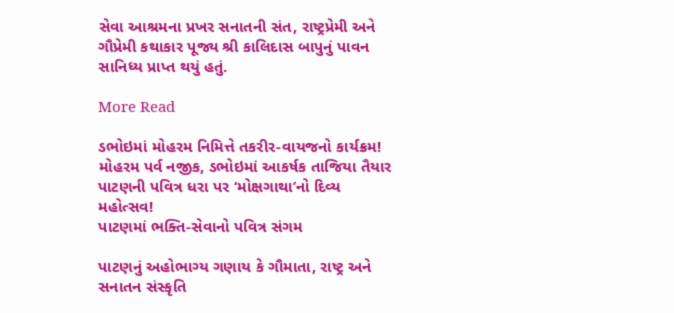સેવા આશ્રમના પ્રખર સનાતની સંત, રાષ્ટ્રપ્રેમી અને ગૌપ્રેમી કથાકાર પૂજ્ય શ્રી કાલિદાસ બાપુનું પાવન સાનિધ્ય પ્રાપ્ત થયું હતું.

More Read

ડભોઇમાં મોહરમ નિમિત્તે તકરીર-વાયજનો કાર્યક્રમ!
મોહરમ પર્વ નજીક, ડભોઇમાં આકર્ષક તાજિયા તૈયાર
પાટણની પવિત્ર ધરા પર ‘મોક્ષગાથા’નો દિવ્ય મહોત્સવ!
પાટણમાં ભક્તિ-સેવાનો પવિત્ર સંગમ

પાટણનું અહોભાગ્ય ગણાય કે ગૌમાતા, રાષ્ટ્ર અને સનાતન સંસ્કૃતિ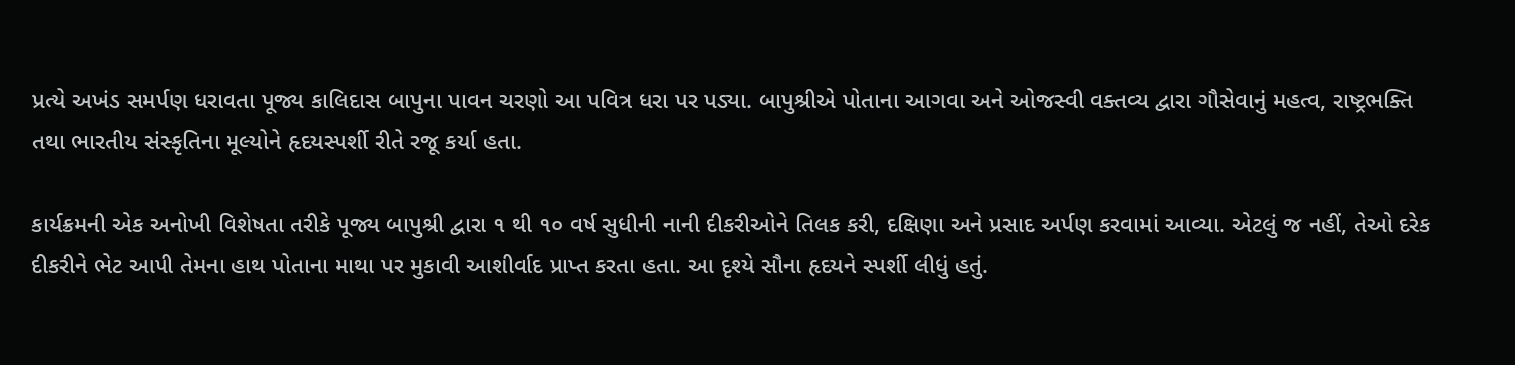પ્રત્યે અખંડ સમર્પણ ધરાવતા પૂજ્ય કાલિદાસ બાપુના પાવન ચરણો આ પવિત્ર ધરા પર પડ્યા. બાપુશ્રીએ પોતાના આગવા અને ઓજસ્વી વક્તવ્ય દ્વારા ગૌસેવાનું મહત્વ, રાષ્ટ્રભક્તિ તથા ભારતીય સંસ્કૃતિના મૂલ્યોને હૃદયસ્પર્શી રીતે રજૂ કર્યા હતા.

કાર્યક્રમની એક અનોખી વિશેષતા તરીકે પૂજ્ય બાપુશ્રી દ્વારા ૧ થી ૧૦ વર્ષ સુધીની નાની દીકરીઓને તિલક કરી, દક્ષિણા અને પ્રસાદ અર્પણ કરવામાં આવ્યા. એટલું જ નહીં, તેઓ દરેક દીકરીને ભેટ આપી તેમના હાથ પોતાના માથા પર મુકાવી આશીર્વાદ પ્રાપ્ત કરતા હતા. આ દૃશ્યે સૌના હૃદયને સ્પર્શી લીધું હતું.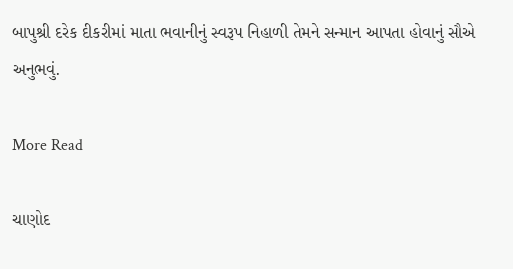બાપુશ્રી દરેક દીકરીમાં માતા ભવાનીનું સ્વરૂપ નિહાળી તેમને સન્માન આપતા હોવાનું સૌએ અનુભવું.

More Read

ચાણોદ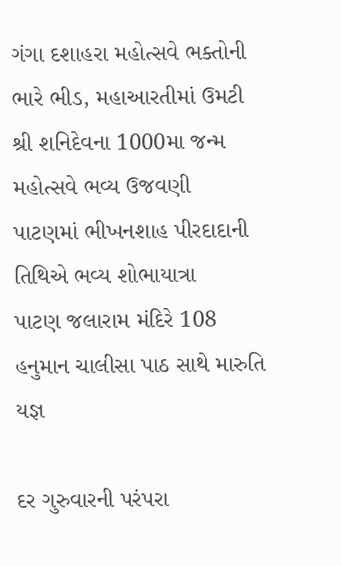ગંગા દશાહરા મહોત્સવે ભક્તોની ભારે ભીડ, મહાઆરતીમાં ઉમટી
શ્રી શનિદેવના 1000મા જન્મ મહોત્સવે ભવ્ય ઉજવણી
પાટણમાં ભીખનશાહ પીરદાદાની તિથિએ ભવ્ય શોભાયાત્રા
પાટણ જલારામ મંદિરે 108 હનુમાન ચાલીસા પાઠ સાથે મારુતિ યજ્ઞ

દર ગુરુવારની પરંપરા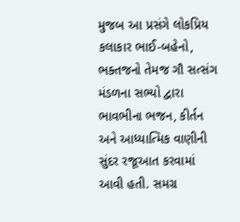મુજબ આ પ્રસંગે લોકપ્રિય કલાકાર ભાઈ-બહેનો, ભક્તજનો તેમજ ગૌ સત્સંગ મંડળના સભ્યો દ્વારા ભાવભીના ભજન, કીર્તન અને આધ્યાત્મિક વાણીની સુંદર રજૂઆત કરવામાં આવી હતી. સમગ્ર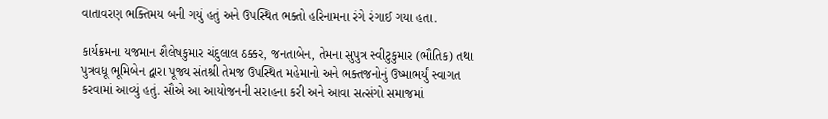વાતાવરણ ભક્તિમય બની ગયું હતું અને ઉપસ્થિત ભક્તો હરિનામના રંગે રંગાઈ ગયા હતા.

કાર્યક્રમના યજમાન શૈલેષકુમાર ચંદુલાલ ઠક્કર, જનતાબેન, તેમના સુપુત્ર સ્વીટુકુમાર (ભૌતિક) તથા પુત્રવધૂ ભૂમિબેન દ્વારા પૂજ્ય સંતશ્રી તેમજ ઉપસ્થિત મહેમાનો અને ભક્તજનોનું ઉષ્માભર્યું સ્વાગત કરવામાં આવ્યું હતું. સૌએ આ આયોજનની સરાહના કરી અને આવા સત્સંગો સમાજમાં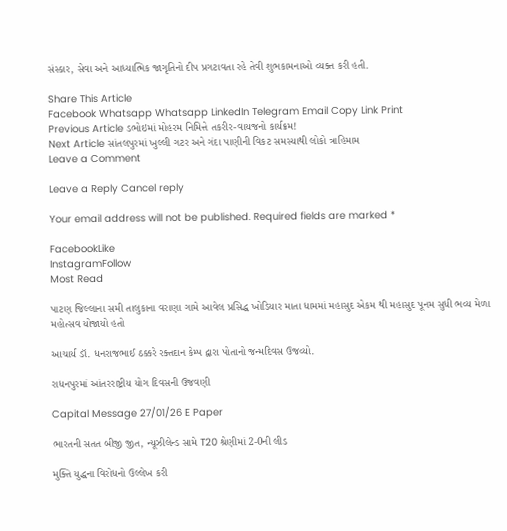સંસ્કાર, સેવા અને આધ્યાત્મિક જાગૃતિનો દીપ પ્રગટાવતા રહે તેવી શુભકામનાઓ વ્યક્ત કરી હતી.

Share This Article
Facebook Whatsapp Whatsapp LinkedIn Telegram Email Copy Link Print
Previous Article ડભોઇમાં મોહરમ નિમિત્તે તકરીર-વાયજનો કાર્યક્રમ!
Next Article સાંતલપુરમાં ખુલ્લી ગટર અને ગંદા પાણીની વિકટ સમસ્યાથી લોકો ત્રાહિમામ
Leave a Comment

Leave a Reply Cancel reply

Your email address will not be published. Required fields are marked *

FacebookLike
InstagramFollow
Most Read

પાટણ જિલ્લાના સમી તાલુકાના વરાણા ગામે આવેલ પ્રસિદ્ધ ખોડિયાર માતા ધામમાં મહાસુદ એકમ થી મહાસુદ પૂનમ સુધી ભવ્ય મેળા મહોત્સવ યોજાયો હતો

આચાર્ય ડૉ. ધનરાજભાઈ ઠક્કરે રક્તદાન કેમ્પ દ્વારા પોતાનો જન્મદિવસ ઉજવ્યો.

રાધનપુરમાં આંતરરાષ્ટ્રીય યોગ દિવસની ઉજવણી

Capital Message 27/01/26 E Paper

ભારતની સતત બીજી જીત, ન્યૂઝીલેન્ડ સામે T20 શ્રેણીમાં 2-0ની લીડ

મુક્તિ યુદ્ધના વિરોધનો ઉલ્લેખ કરી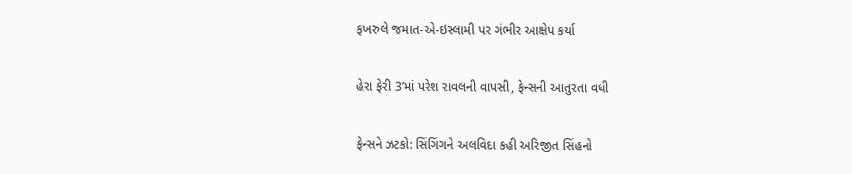ફખરુલે જમાત-એ-ઇસ્લામી પર ગંભીર આક્ષેપ કર્યા

હેરા ફેરી 3’માં પરેશ રાવલની વાપસી, ફેન્સની આતુરતા વધી

ફેન્સને ઝટકો: સિંગિંગને અલવિદા કહી અરિજીત સિંહનો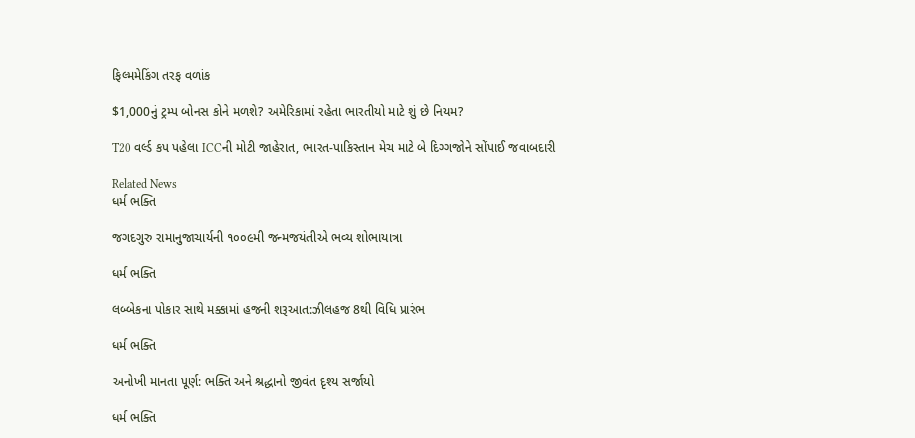ફિલ્મમેકિંગ તરફ વળાંક

$1,000નું ટ્રમ્પ બોનસ કોને મળશે? અમેરિકામાં રહેતા ભારતીયો માટે શું છે નિયમ?

T20 વર્લ્ડ કપ પહેલા ICCની મોટી જાહેરાત, ભારત-પાકિસ્તાન મેચ માટે બે દિગ્ગજોને સોંપાઈ જવાબદારી

Related News
ધર્મ ભક્તિ

જગદગુરુ રામાનુજાચાર્યની ૧૦૦૯મી જન્મજયંતીએ ભવ્ય શોભાયાત્રા

ધર્મ ભક્તિ

લબ્બેકના પોકાર સાથે મક્કામાં હજની શરૂઆત:ઝીલહજ 8થી વિધિ પ્રારંભ

ધર્મ ભક્તિ

અનોખી માનતા પૂર્ણ: ભક્તિ અને શ્રદ્ધાનો જીવંત દૃશ્ય સર્જાયો

ધર્મ ભક્તિ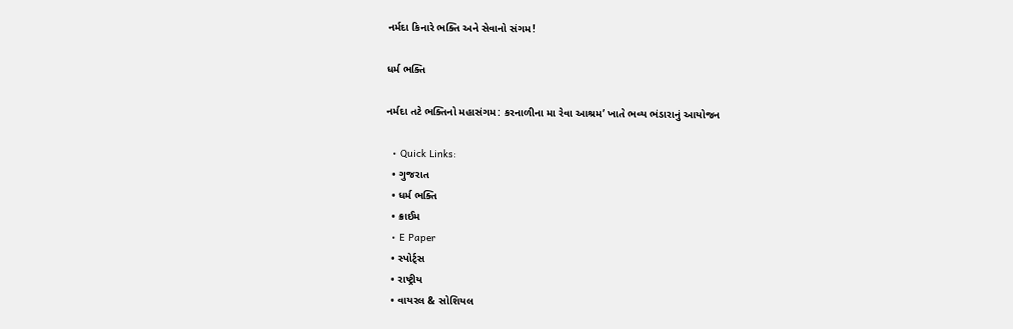નર્મદા કિનારે ભક્તિ અને સેવાનો સંગમ!

ધર્મ ભક્તિ

નર્મદા તટે ભક્તિનો મહાસંગમ: કરનાળીના મા રેવા આશ્રમ’ ખાતે ભવ્ય ભંડારાનું આયોજન

  • Quick Links:
  • ગુજરાત
  • ધર્મ ભક્તિ
  • ક્રાઈમ
  • E Paper
  • સ્પોર્ટ્સ
  • રાષ્ટ્રીય
  • વાયરલ & સોશિયલ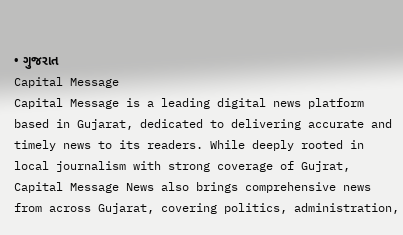• ગુજરાત
Capital Message
Capital Message is a leading digital news platform based in Gujarat, dedicated to delivering accurate and timely news to its readers. While deeply rooted in local journalism with strong coverage of Gujrat, Capital Message News also brings comprehensive news from across Gujarat, covering politics, administration,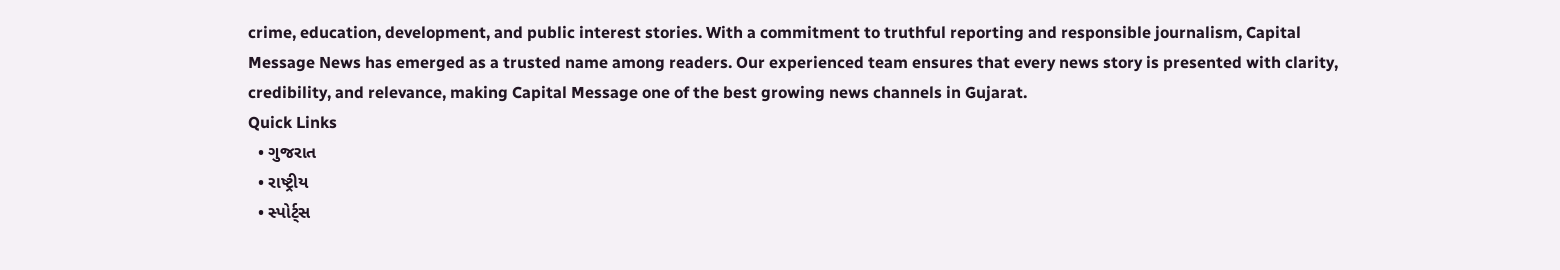crime, education, development, and public interest stories. With a commitment to truthful reporting and responsible journalism, Capital Message News has emerged as a trusted name among readers. Our experienced team ensures that every news story is presented with clarity, credibility, and relevance, making Capital Message one of the best growing news channels in Gujarat.
Quick Links
  • ગુજરાત
  • રાષ્ટ્રીય
  • સ્પોર્ટ્સ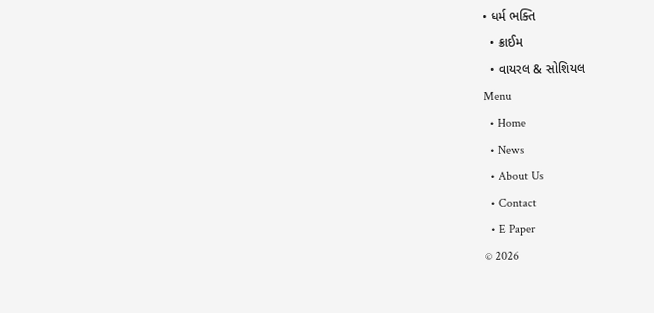• ધર્મ ભક્તિ
  • ક્રાઈમ
  • વાયરલ & સોશિયલ
Menu
  • Home
  • News
  • About Us
  • Contact
  • E Paper
© 2026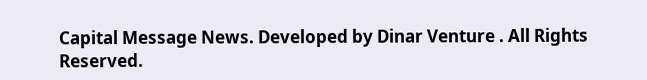Capital Message News. Developed by Dinar Venture . All Rights Reserved.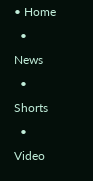• Home
  • News
  • Shorts
  • Video